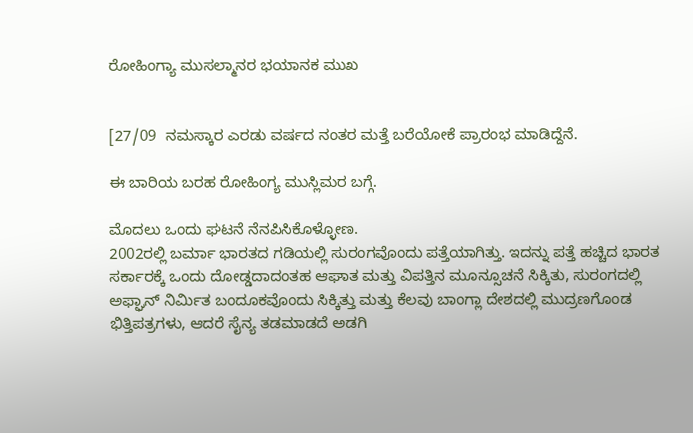ರೋಹಿಂಗ್ಯಾ ಮುಸಲ್ಮಾನರ ಭಯಾನಕ ಮುಖ


[27/09  ನಮಸ್ಕಾರ ಎರಡು ವರ್ಷದ ನಂತರ ಮತ್ತೆ ಬರೆಯೋಕೆ ಪ್ರಾರಂಭ ಮಾಡಿದ್ದೆನೆ.

ಈ ಬಾರಿಯ ಬರಹ ರೋಹಿಂಗ್ಯ ಮುಸ್ಲಿಮರ ಬಗ್ಗೆ.

ಮೊದಲು ಒಂದು ಘಟನೆ ನೆನಪಿಸಿಕೊಳ್ಳೋಣ.
2002ರಲ್ಲಿ ಬರ್ಮಾ ಭಾರತದ ಗಡಿಯಲ್ಲಿ ಸುರಂಗವೊಂದು ಪತ್ತೆಯಾಗಿತ್ತು. ಇದನ್ನು ಪತ್ತೆ ಹಚ್ಚಿದ ಭಾರತ ಸರ್ಕಾರಕ್ಕೆ ಒಂದು ದೋಡ್ಡದಾದಂತಹ ಆಘಾತ ಮತ್ತು ವಿಪತ್ತಿನ ಮೂನ್ಸೂಚನೆ ಸಿಕ್ಕಿತು, ಸುರಂಗದಲ್ಲಿ ಅಫ್ಘಾನ್ ನಿರ್ಮಿತ ಬಂದೂಕವೊಂದು ಸಿಕ್ಕಿತ್ತು ಮತ್ತು ಕೆಲವು ಬಾಂಗ್ಲಾ ದೇಶದಲ್ಲಿ ಮುದ್ರಣಗೊಂಡ ಭಿತ್ತಿಪತ್ರಗಳು, ಆದರೆ ಸೈನ್ಯ ತಡಮಾಡದೆ ಅಡಗಿ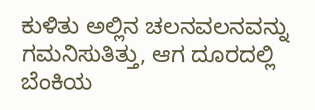ಕುಳಿತು ಅಲ್ಲಿನ ಚಲನವಲನವನ್ನು ಗಮನಿಸುತಿತ್ತು, ಆಗ ದೂರದಲ್ಲಿ ಬೆಂಕಿಯ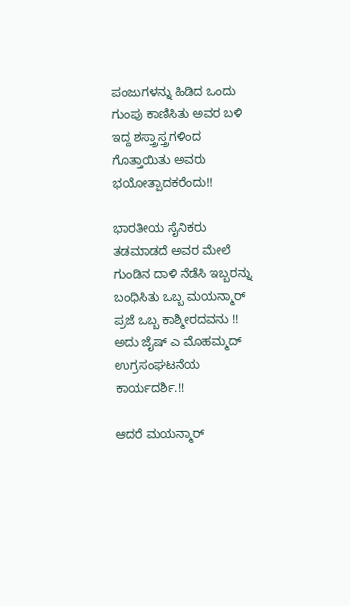ಪಂಜುಗಳನ್ನು ಹಿಡಿದ ಒಂದು ಗುಂಪು ಕಾಣಿಸಿತು ಅವರ ಬಳಿ ಇದ್ದ ಶಸ್ತ್ರಾಸ್ತ್ರಗಳಿಂದ ಗೊತ್ತಾಯಿತು ಅವರು ಭಯೋತ್ಪಾದಕರೆಂದು!!

ಭಾರತೀಯ ಸೈನಿಕರು ತಡಮಾಡದೆ ಅವರ ಮೇಲೆ ಗುಂಡಿನ ದಾಳಿ ನೆಡೆಸಿ ಇಬ್ಬರನ್ನು ಬಂಧಿಸಿತು ಒಬ್ಬ ಮಯನ್ಮಾರ್ ಪ್ರಜೆ ಒಬ್ಬ ಕಾಶ್ಮೀರದವನು !! ಅದು ಜೈಷ್ ಎ ಮೊಹಮ್ಮದ್ ಉಗ್ರಸಂಘಟನೆಯ ಕಾರ್ಯದರ್ಶಿ.!!

ಆದರೆ ಮಯನ್ಮಾರ್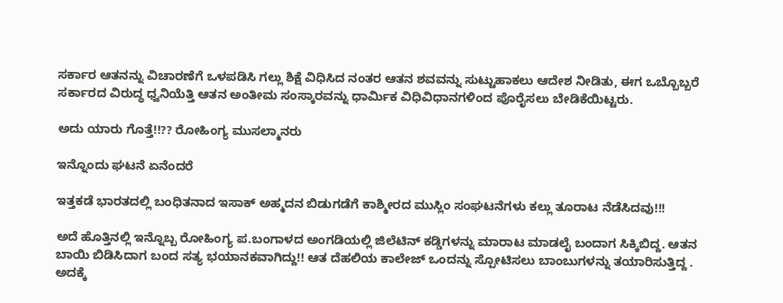ಸರ್ಕಾರ ಆತನನ್ನು ವಿಚಾರಣೆಗೆ ಒಳಪಡಿಸಿ ಗಲ್ಲು ಶಿಕ್ಷೆ ವಿಧಿಸಿದ ನಂತರ ಆತನ ಶವವನ್ನು ಸುಟ್ಟುಹಾಕಲು ಆದೇಶ ನೀಡಿತು, ಈಗ ಒಬ್ಬೊಬ್ಬರೆ ಸರ್ಕಾರದ ವಿರುದ್ಧ ಧ್ವನಿಯೆತ್ತಿ ಆತನ ಅಂತೀಮ ಸಂಸ್ಕಾರವನ್ನು ಧಾರ್ಮಿಕ ವಿಧಿವಿಧಾನಗಳಿಂದ ಪೊರೈಸಲು ಬೇಡಿಕೆಯಿಟ್ಟರು.

ಅದು ಯಾರು ಗೊತ್ತೆ!!?? ರೋಹಿಂಗ್ಯ ಮುಸಲ್ಮಾನರು

ಇನ್ನೊಂದು ಘಟನೆ ಏನೆಂದರೆ

ಇತ್ತಕಡೆ ಭಾರತದಲ್ಲಿ ಬಂಧಿತನಾದ ಇಸಾಕ್ ಅಹ್ಮದನ ಬಿಡುಗಡೆಗೆ ಕಾಶ್ಮೀರದ ಮುಸ್ಲಿಂ ಸಂಘಟನೆಗಳು ಕಲ್ಲು ತೂರಾಟ ನೆಡೆಸಿದವು!!!

ಅದೆ ಹೊತ್ತಿನಲ್ಲಿ ಇನ್ನೊಬ್ಬ ರೋಹಿಂಗ್ಯ ಪ.ಬಂಗಾಳದ ಅಂಗಡಿಯಲ್ಲಿ ಜಿಲೆಟಿನ್ ಕಡ್ಡಿಗಳನ್ನು ಮಾರಾಟ ಮಾಡಲೈ ಬಂದಾಗ ಸಿಕ್ಕಿಬಿದ್ದ. ಆತನ ಬಾಯಿ ಬಿಡಿಸಿದಾಗ ಬಂದ ಸತ್ಯ ಭಯಾನಕವಾಗಿದ್ದು!! ಆತ ದೆಹಲಿಯ ಕಾಲೇಜ್ ಒಂದನ್ನು ಸ್ಪೋಟಿಸಲು ಬಾಂಬುಗಳನ್ನು ತಯಾರಿಸುತ್ತಿದ್ದ .
ಅದಕ್ಕೆ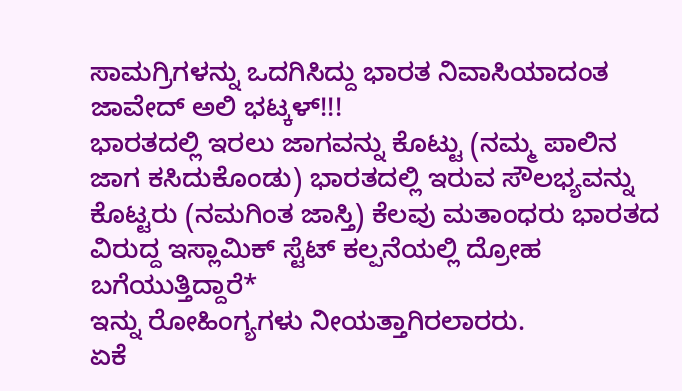ಸಾಮಗ್ರಿಗಳನ್ನು ಒದಗಿಸಿದ್ದು ಭಾರತ ನಿವಾಸಿಯಾದಂತ ಜಾವೇದ್ ಅಲಿ ಭಟ್ಕಳ್!!!
ಭಾರತದಲ್ಲಿ ಇರಲು ಜಾಗವನ್ನು ಕೊಟ್ಟು (ನಮ್ಮ ಪಾಲಿನ ಜಾಗ ಕಸಿದುಕೊಂಡು) ಭಾರತದಲ್ಲಿ ಇರುವ ಸೌಲಭ್ಯವನ್ನು ಕೊಟ್ಟರು (ನಮಗಿಂತ ಜಾಸ್ತಿ) ಕೆಲವು ಮತಾಂಧರು ಭಾರತದ ವಿರುದ್ದ ಇಸ್ಲಾಮಿಕ್ ಸ್ಟೆಟ್ ಕಲ್ಪನೆಯಲ್ಲಿ ದ್ರೋಹ ಬಗೆಯುತ್ತಿದ್ದಾರೆ*
ಇನ್ನು ರೋಹಿಂಗ್ಯಗಳು ನೀಯತ್ತಾಗಿರಲಾರರು.
ಏಕೆ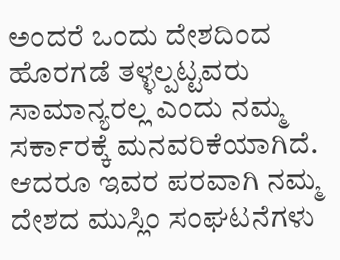ಅಂದರೆ ಒಂದು ದೇಶದಿಂದ ಹೊರಗಡೆ ತಳ್ಳಲ್ಪಟ್ಟವರು ಸಾಮಾನ್ಯರಲ್ಲ ಎಂದು ನಮ್ಮ ಸರ್ಕಾರಕ್ಕೆ ಮನವರಿಕೆಯಾಗಿದೆ.
ಆದರೂ ಇವರ ಪರವಾಗಿ ನಮ್ಮ ದೇಶದ ಮುಸ್ಲಿಂ ಸಂಘಟನೆಗಳು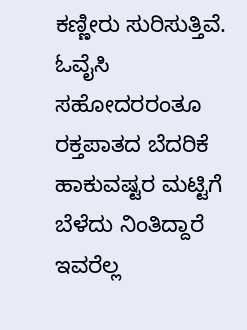ಕಣ್ಣೀರು ಸುರಿಸುತ್ತಿವೆ. ಓವೈಸಿ ಸಹೋದರರಂತೂ ರಕ್ತಪಾತದ ಬೆದರಿಕೆ ಹಾಕುವಷ್ಟರ ಮಟ್ಟಿಗೆ ಬೆಳೆದು ನಿಂತಿದ್ದಾರೆ
ಇವರೆಲ್ಲ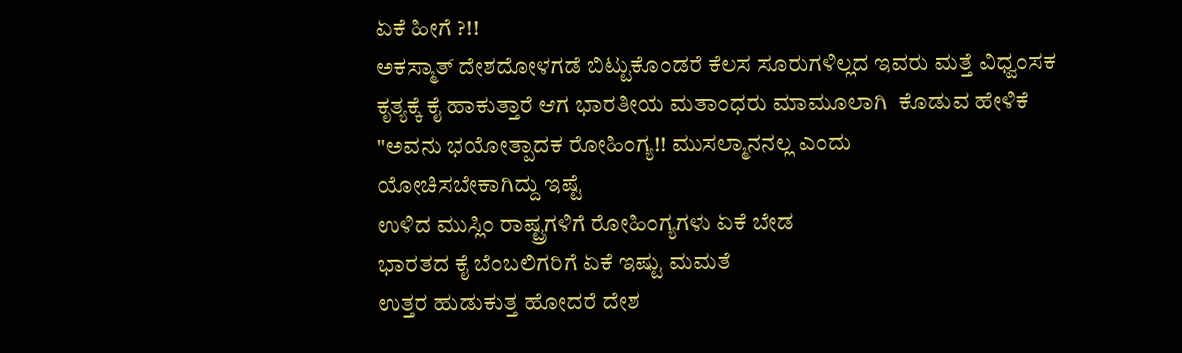ಏಕೆ ಹೀಗೆ ?!!
ಅಕಸ್ಮಾತ್ ದೇಶದೋಳಗಡೆ ಬಿಟ್ಟುಕೊಂಡರೆ ಕೆಲಸ ಸೂರುಗಳಿಲ್ಲದ ಇವರು ಮತ್ತೆ ವಿಧ್ವಂಸಕ ಕೃತ್ಯಕ್ಕೆ ಕೈ ಹಾಕುತ್ತಾರೆ ಆಗ ಭಾರತೀಯ ಮತಾಂಧರು ಮಾಮೂಲಾಗಿ  ಕೊಡುವ ಹೇಳಿಕೆ "ಅವನು ಭಯೋತ್ಪಾದಕ ರೋಹಿಂಗ್ಯ!! ಮುಸಲ್ಮಾನನಲ್ಲ ಎಂದು
ಯೋಚಿಸಬೇಕಾಗಿದ್ದು ಇಷ್ಟೆ
ಉಳಿದ ಮುಸ್ಲಿಂ ರಾಷ್ಟ್ರಗಳಿಗೆ ರೋಹಿಂಗ್ಯಗಳು ಏಕೆ ಬೇಡ
ಭಾರತದ ಕೈ ಬೆಂಬಲಿಗರಿಗೆ ಏಕೆ ಇಷ್ಟು ಮಮತೆ
ಉತ್ತರ ಹುಡುಕುತ್ತ ಹೋದರೆ ದೇಶ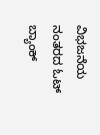ವಿಭಜನೆಯ ನಂತರದ ಓಟ್ ಬ್ಯಾಂಕ್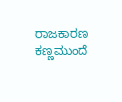ರಾಜಕಾರಣ ಕಣ್ಣಮುಂದೆ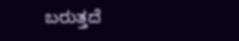ಬರುತ್ತದೆ